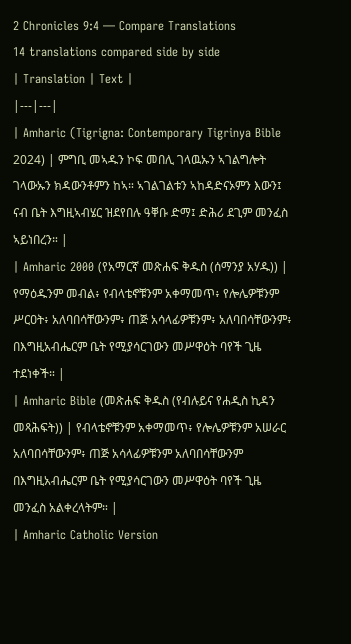2 Chronicles 9:4 — Compare Translations
14 translations compared side by side
| Translation | Text |
|---|---|
| Amharic (Tigrigna: Contemporary Tigrinya Bible 2024) | ምግቢ መኣዱን ኮፍ መበሊ ገላዉኡን ኣገልግሎት ገላውኡን ክዳውንቶምን ከኣ። ኣገልገልቱን ኣከዳድናኦምን እውን፤ ናብ ቤት እግዚኣብሄር ዝደየበሉ ዓቐቡ ድማ፤ ድሕሪ ደጊም መንፈስ ኣይነበረን። |
| Amharic 2000 (የአማርኛ መጽሐፍ ቅዱስ (ሰማንያ አሃዱ)) | የማዕዱንም መብል፥ የብላቴኖቹንም አቀማመጥ፥ የሎሌዎቹንም ሥርዐት፥ አለባበሳቸውንም፥ ጠጅ አሳላፊዎቹንም፥ አለባበሳቸውንም፥ በእግዚአብሔርም ቤት የሚያሳርገውን መሥዋዕት ባየች ጊዜ ተደነቀች። |
| Amharic Bible (መጽሐፍ ቅዱስ (የብሉይና የሐዲስ ኪዳን መጻሕፍት)) | የብላቴኖቹንም አቀማመጥ፥ የሎሌዎቹንም አሠራር አለባበሳቸውንም፥ ጠጅ አሳላፊዎቹንም አለባበሳቸውንም በእግዚአብሔርም ቤት የሚያሳርገውን መሥዋዕት ባየች ጊዜ መንፈስ አልቀረላትም። |
| Amharic Catholic Version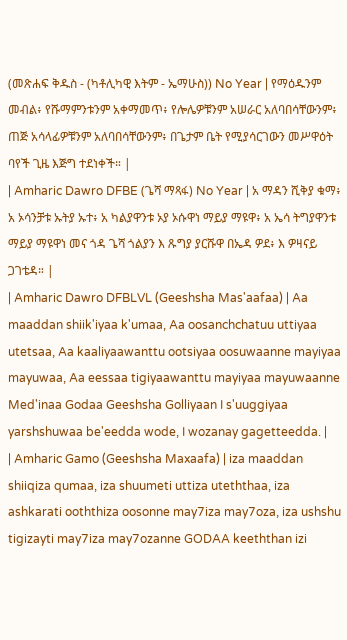(መጽሐፍ ቅዱስ - (ካቶሊካዊ እትም - ኤማሁስ)) No Year | የማዕዱንም መብል፥ የሹማምንቱንም አቀማመጥ፥ የሎሌዎቹንም አሠራር አለባበሳቸውንም፥ ጠጅ አሳላፊዎቹንም አለባበሳቸውንም፥ በጌታም ቤት የሚያሳርገውን መሥዋዕት ባየች ጊዜ እጅግ ተደነቀች። |
| Amharic Dawro DFBE (ጌሻ ማጻፋ) No Year | አ ማዳን ሺቅያ ቁማ፥ አ ኦሳንቻቱ ኡትያ ኡተ፥ አ ካልያዋንቱ ኦያ ኦሱዋነ ማይያ ማዩዋ፥ አ ኤሳ ትግያዋንቱ ማይያ ማዩዋነ መና ጎዳ ጌሻ ጎልያን እ ጹግያ ያርሹዋ በኤዳ ዎደ፥ እ ዎዛናይ ጋገቴዳ። |
| Amharic Dawro DFBLVL (Geeshsha Mas'aafaa) | Aa maaddan shiik'iyaa k'umaa, Aa oosanchchatuu uttiyaa utetsaa, Aa kaaliyaawanttu ootsiyaa oosuwaanne mayiyaa mayuwaa, Aa eessaa tigiyaawanttu mayiyaa mayuwaanne Med'inaa Godaa Geeshsha Golliyaan I s'uuggiyaa yarshshuwaa be'eedda wode, I wozanay gagetteedda. |
| Amharic Gamo (Geeshsha Maxaafa) | iza maaddan shiiqiza qumaa, iza shuumeti uttiza uteththaa, iza ashkarati ooththiza oosonne may7iza may7oza, iza ushshu tigizayti may7iza may7ozanne GODAA keeththan izi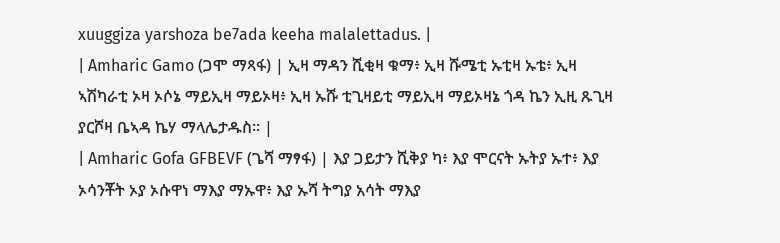xuuggiza yarshoza be7ada keeha malalettadus. |
| Amharic Gamo (ጋሞ ማጻፋ) | ኢዛ ማዳን ሺቂዛ ቁማ፥ ኢዛ ሹሜቲ ኡቲዛ ኡቴ፥ ኢዛ ኣሽካራቲ ኦዛ ኦሶኔ ማይኢዛ ማይኦዛ፥ ኢዛ ኡሹ ቲጊዛይቲ ማይኢዛ ማይኦዛኔ ጎዳ ኬን ኢዚ ጹጊዛ ያርሾዛ ቤኣዳ ኬሃ ማላሌታዱስ። |
| Amharic Gofa GFBEVF (ጌሻ ማፃፋ) | እያ ጋይታን ሺቅያ ካ፥ እያ ሞርናት ኡትያ ኡተ፥ እያ ኦሳንቾት ኦያ ኦሱዋነ ማእያ ማኡዋ፥ እያ ኡሻ ትግያ አሳት ማእያ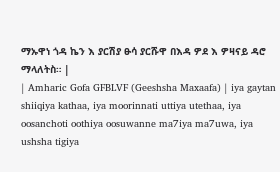ማኡዋነ ጎዳ ኬን እ ያርሽያ ፁሳ ያርሹዋ በእዳ ዎደ እ ዎዛናይ ዳሮ ማላለትስ። |
| Amharic Gofa GFBLVF (Geeshsha Maxaafa) | iya gaytan shiiqiya kathaa, iya moorinnati uttiya utethaa, iya oosanchoti oothiya oosuwanne ma7iya ma7uwa, iya ushsha tigiya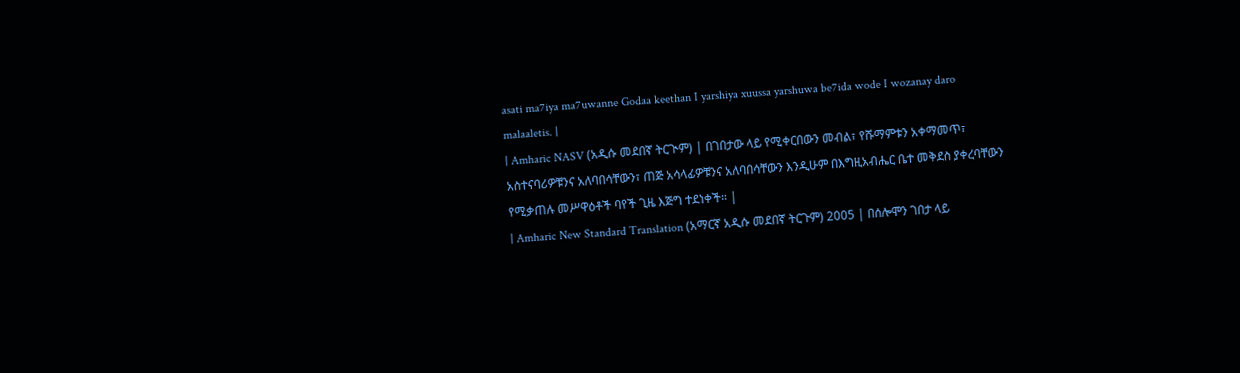asati ma7iya ma7uwanne Godaa keethan I yarshiya xuussa yarshuwa be7ida wode I wozanay daro malaaletis. |
| Amharic NASV (አዲሱ መደበኛ ትርጒም) | በገበታው ላይ የሚቀርበውን መብል፣ የሹማምቱን አቀማመጥ፣ አስተናባሪዎቹንና አለባበሳቸውን፣ ጠጅ አሳላፊዎቹንና አለባበሳቸውን እንዲሁም በእግዚአብሔር ቤተ መቅደስ ያቀረባቸውን የሚቃጠሉ መሥዋዕቶች ባየች ጊዜ እጅግ ተደነቀች። |
| Amharic New Standard Translation (አማርኛ አዲሱ መደበኛ ትርጉም) 2005 | በሰሎሞን ገበታ ላይ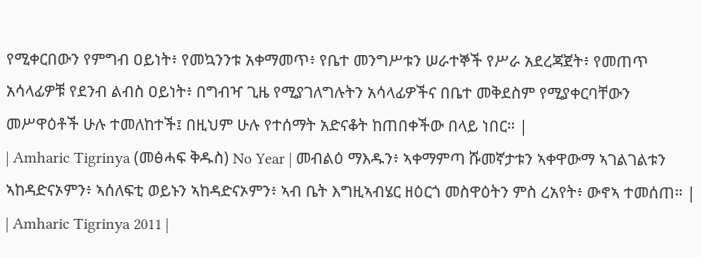የሚቀርበውን የምግብ ዐይነት፥ የመኳንንቱ አቀማመጥ፥ የቤተ መንግሥቱን ሠራተኞች የሥራ አደረጃጀት፥ የመጠጥ አሳላፊዎቹ የደንብ ልብስ ዐይነት፥ በግብዣ ጊዜ የሚያገለግሉትን አሳላፊዎችና በቤተ መቅደስም የሚያቀርባቸውን መሥዋዕቶች ሁሉ ተመለከተች፤ በዚህም ሁሉ የተሰማት አድናቆት ከጠበቀችው በላይ ነበር። |
| Amharic Tigrinya (መፅሓፍ ቅዱስ) No Year | መብልዕ ማእዱን፥ ኣቀማምጣ ሹመኛታቱን ኣቀዋውማ ኣገልገልቱን ኣከዳድናኦምን፥ ኣሰለፍቲ ወይኑን ኣከዳድናኦምን፥ ኣብ ቤት እግዚኣብሄር ዘዕርጎ መስዋዕትን ምስ ረአየት፥ ውኖኣ ተመሰጠ። |
| Amharic Tigrinya 2011 |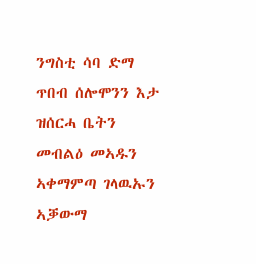ንግስቲ ሳባ ድማ ጥበብ ሰሎሞንን እታ ዝሰርሓ ቤትን መብልዕ መኣዱን ኣቀማምጣ ገላዉኡን ኣቓውማ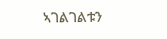ኣገልገልቱን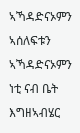ኣኻዳድናኦምን ኣሰለፍቱን ኣኻዳድናኦምን ነቲ ናብ ቤት እግዘኣብሄር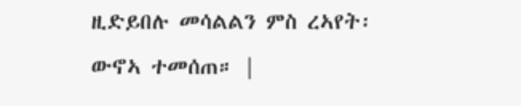ዚድይበሉ መሳልልን ምስ ረኣየት፡ ውኖኣ ተመሰጠ። |